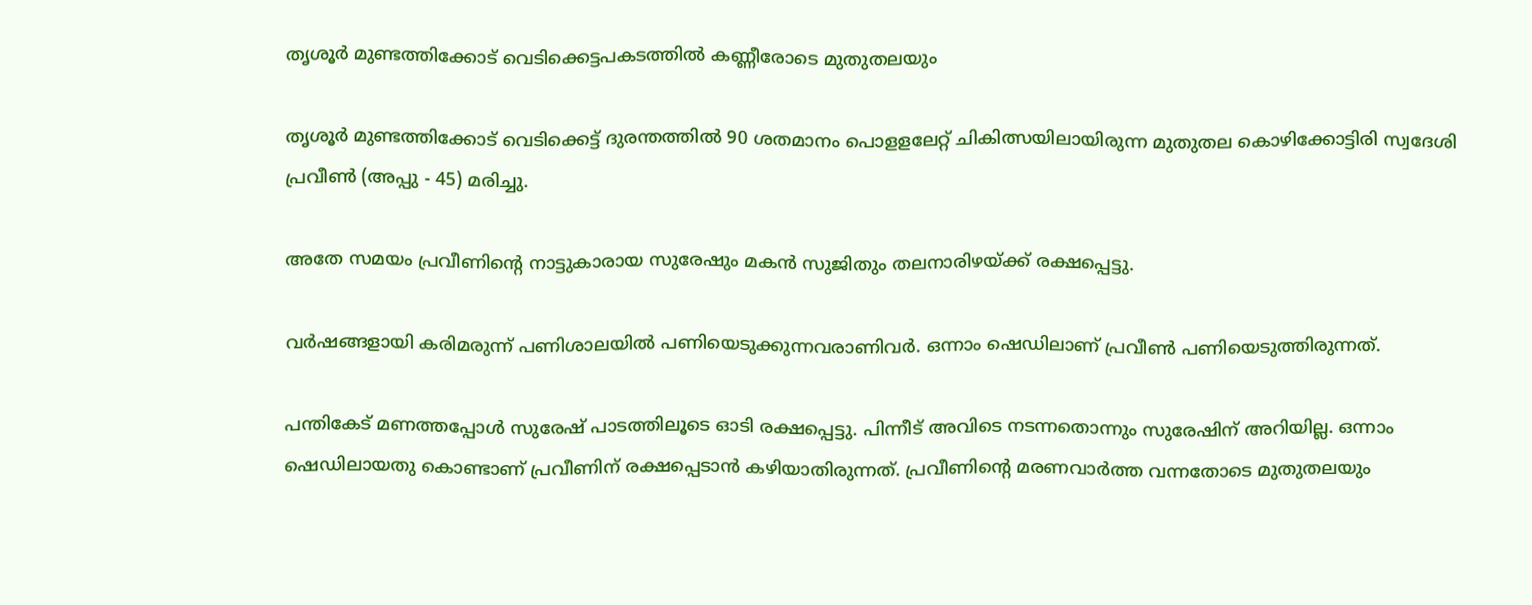തൃശൂർ മുണ്ടത്തിക്കോട് വെടിക്കെട്ടപകടത്തിൽ കണ്ണീരോടെ മുതുതലയും

തൃശൂർ മുണ്ടത്തിക്കോട് വെടിക്കെട്ട് ദുരന്തത്തിൽ 90 ശതമാനം പൊളളലേറ്റ് ചികിത്സയിലായിരുന്ന മുതുതല കൊഴിക്കോട്ടിരി സ്വദേശി പ്രവീൺ (അപ്പു - 45) മരിച്ചു.

അതേ സമയം പ്രവീണിൻ്റെ നാട്ടുകാരായ സുരേഷും മകൻ സുജിതും തലനാരിഴയ്ക്ക് രക്ഷപ്പെട്ടു.

വർഷങ്ങളായി കരിമരുന്ന് പണിശാലയിൽ പണിയെടുക്കുന്നവരാണിവർ. ഒന്നാം ഷെഡിലാണ് പ്രവീൺ പണിയെടുത്തിരുന്നത്.

പന്തികേട് മണത്തപ്പോൾ സുരേഷ് പാടത്തിലൂടെ ഓടി രക്ഷപ്പെട്ടു. പിന്നീട് അവിടെ നടന്നതൊന്നും സുരേഷിന് അറിയില്ല. ഒന്നാം ഷെഡിലായതു കൊണ്ടാണ് പ്രവീണിന് രക്ഷപ്പെടാൻ കഴിയാതിരുന്നത്. പ്രവീണിൻ്റെ മരണവാർത്ത വന്നതോടെ മുതുതലയും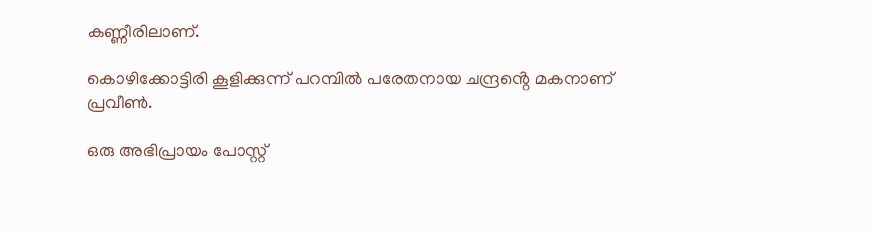കണ്ണീരിലാണ്.

കൊഴിക്കോട്ടിരി കൂളിക്കുന്ന് പറമ്പിൽ പരേതനായ ചന്ദ്രൻ്റെ മകനാണ് പ്രവീൺ.

ഒരു അഭിപ്രായം പോസ്റ്റ്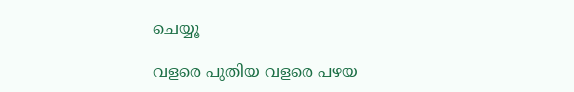ചെയ്യൂ

വളരെ പുതിയ വളരെ പഴയ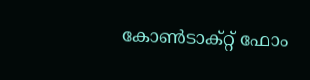കോൺടാക്റ്റ് ഫോം